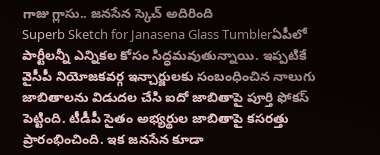గాజు గ్లాసు.. జనసేన స్కెచ్ అదిరింది
Superb Sketch for Janasena Glass Tumblerఏపీలో పార్టీలన్నీ ఎన్నికల కోసం సిద్ధమవుతున్నాయి. ఇప్పటికే వైసీపీ నియోజకవర్గ ఇన్చార్జులకు సంబంధించిన నాలుగు జాబితాలను విడుదల చేసి ఐదో జాబితాపై పూర్తి ఫోకస్ పెట్టింది. టీడీపీ సైతం అభ్యర్థుల జాబితాపై కసరత్తు ప్రారంభించింది. ఇక జనసేన కూడా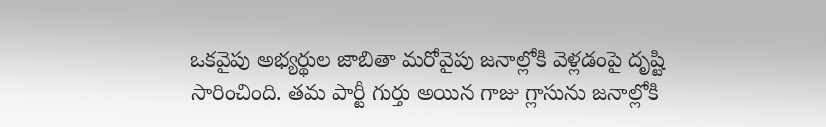ఒకవైపు అభ్యర్థుల జాబితా మరోవైపు జనాల్లోకి వెళ్లడంపై దృష్టి సారించింది. తమ పార్టీ గుర్తు అయిన గాజు గ్లాసును జనాల్లోకి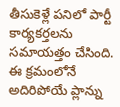తీసుకెళ్లే పనిలో పార్టీ కార్యకర్తలను సమాయత్తం చేసింది. ఈ క్రమంలోనే అదిరిపోయే ప్లాన్ను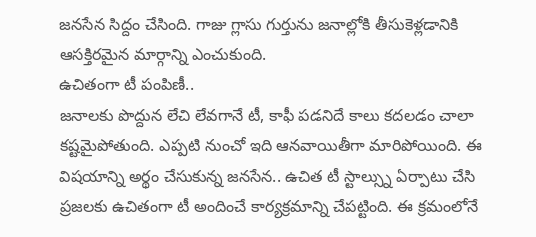జనసేన సిద్దం చేసింది. గాజు గ్లాసు గుర్తును జనాల్లోకి తీసుకెళ్లడానికి ఆసక్తిరమైన మార్గాన్ని ఎంచుకుంది.
ఉచితంగా టీ పంపిణీ..
జనాలకు పొద్దున లేచి లేవగానే టీ, కాఫీ పడనిదే కాలు కదలడం చాలా కష్టమైపోతుంది. ఎప్పటి నుంచో ఇది ఆనవాయితీగా మారిపోయింది. ఈ విషయాన్ని అర్థం చేసుకున్న జనసేన.. ఉచిత టీ స్టాల్స్ను ఏర్పాటు చేసి ప్రజలకు ఉచితంగా టీ అందించే కార్యక్రమాన్ని చేపట్టింది. ఈ క్రమంలోనే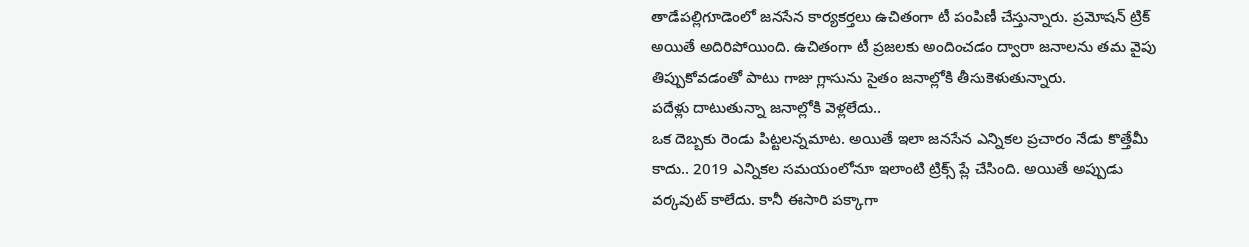తాడేపల్లిగూడెంలో జనసేన కార్యకర్తలు ఉచితంగా టీ పంపిణీ చేస్తున్నారు. ప్రమోషన్ ట్రిక్ అయితే అదిరిపోయింది. ఉచితంగా టీ ప్రజలకు అందించడం ద్వారా జనాలను తమ వైపు తిప్పుకోవడంతో పాటు గాజు గ్లాసును సైతం జనాల్లోకి తీసుకెళుతున్నారు.
పదేళ్లు దాటుతున్నా జనాల్లోకి వెళ్లలేదు..
ఒక దెబ్బకు రెండు పిట్టలన్నమాట. అయితే ఇలా జనసేన ఎన్నికల ప్రచారం నేడు కొత్తేమీ కాదు.. 2019 ఎన్నికల సమయంలోనూ ఇలాంటి ట్రిక్స్ ప్లే చేసింది. అయితే అప్పుడు వర్కవుట్ కాలేదు. కానీ ఈసారి పక్కాగా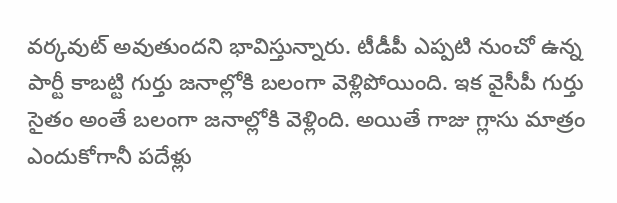వర్కవుట్ అవుతుందని భావిస్తున్నారు. టీడీపీ ఎప్పటి నుంచో ఉన్న పార్టీ కాబట్టి గుర్తు జనాల్లోకి బలంగా వెళ్లిపోయింది. ఇక వైసీపీ గుర్తు సైతం అంతే బలంగా జనాల్లోకి వెళ్లింది. అయితే గాజు గ్లాసు మాత్రం ఎందుకోగానీ పదేళ్లు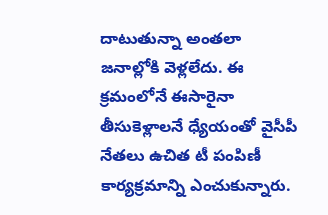దాటుతున్నా అంతలా జనాల్లోకి వెళ్లలేదు. ఈ క్రమంలోనే ఈసారైనా తీసుకెళ్లాలనే ధ్యేయంతో వైసీపీ నేతలు ఉచిత టీ పంపిణీ కార్యక్రమాన్ని ఎంచుకున్నారు.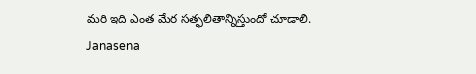మరి ఇది ఎంత మేర సత్ఫలితాన్నిస్తుందో చూడాలి.
Janasena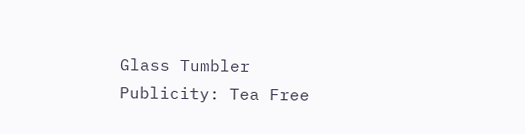Glass Tumbler Publicity: Tea Free